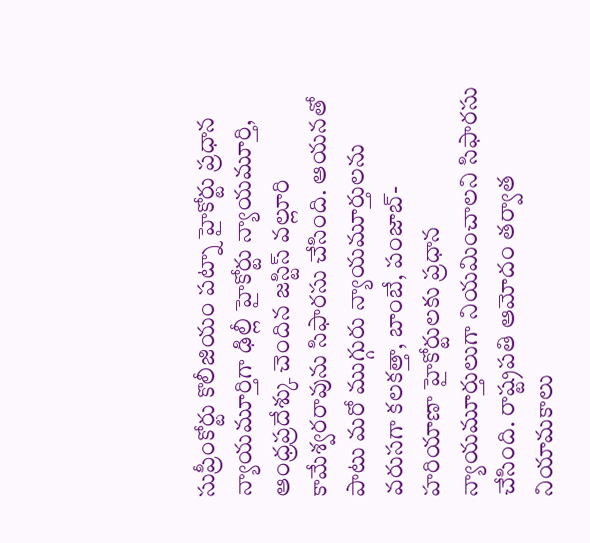సుప్రీంకోర్టు కొలీజియం పట్నా హైకోర్టు ప్రధాన న్యాయమూర్తిగా ఢిల్లీ హైకోర్టు న్యాయమూర్తి, ఆంధ్రప్రదేశ్కు చెందిన జస్టిస్ వల్లూరి కామేశ్వరరావును సిఫారసు చేసింది. ఆయనతో పాటు మరో ముగ్గురు న్యాయమూర్తులను వరుసగా కలకత్తా, బాంబే, పంజాబ్-హరియాణా హైకోర్టులకు ప్రధాన న్యాయమూర్తులుగా నియమించాలని సిఫారసు చేసింది. రాష్ట్రపతి ఆమోదం తర్వాత నియామకాలు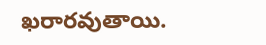ఖరారవుతాయి.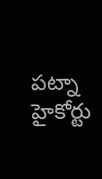పట్నా హైకోర్టు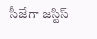సీజేగా జస్టిస్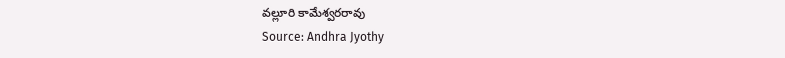వల్లూరి కామేశ్వరరావు
Source: Andhra Jyothy